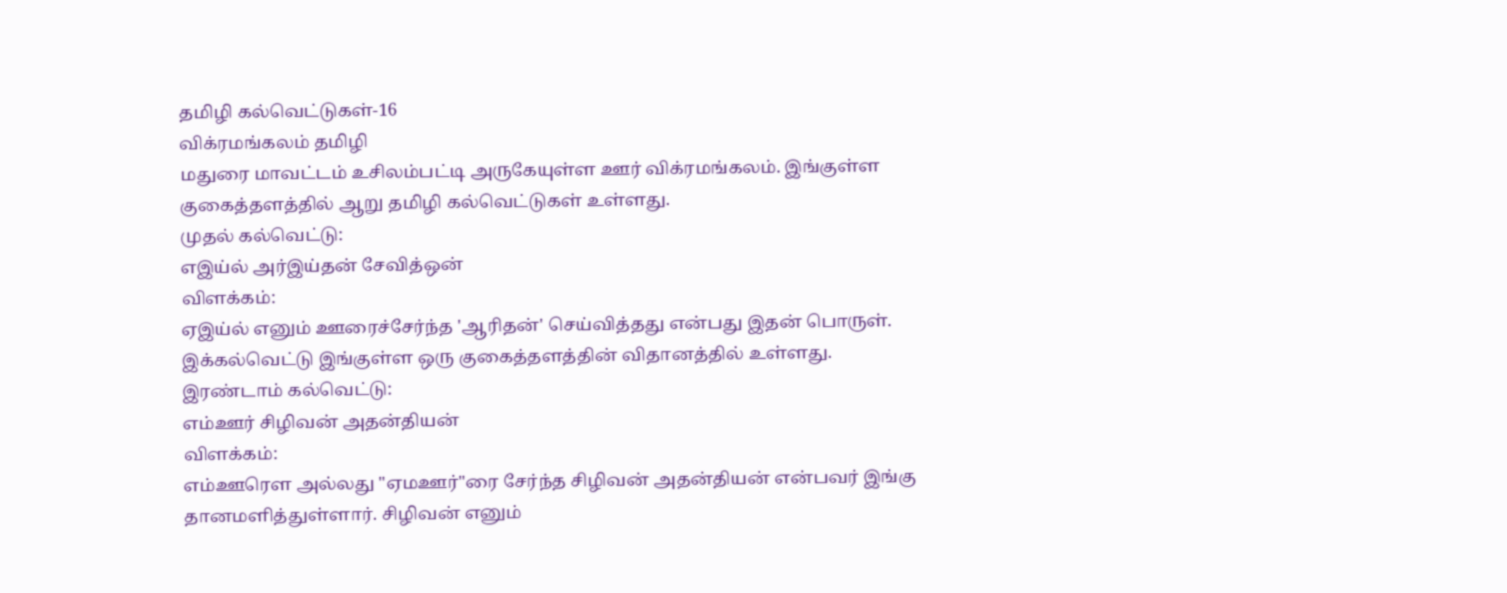தமிழி கல்வெட்டுகள்-16
விக்ரமங்கலம் தமிழி
மதுரை மாவட்டம் உசிலம்பட்டி அருகேயுள்ள ஊர் விக்ரமங்கலம். இங்குள்ள குகைத்தளத்தில் ஆறு தமிழி கல்வெட்டுகள் உள்ளது.
முதல் கல்வெட்டு:
எஇய்ல் அர்இய்தன் சேவித்ஒன்
விளக்கம்:
ஏஇய்ல் எனும் ஊரைச்சேர்ந்த 'ஆரிதன்' செய்வித்தது என்பது இதன் பொருள்.
இக்கல்வெட்டு இங்குள்ள ஒரு குகைத்தளத்தின் விதானத்தில் உள்ளது.
இரண்டாம் கல்வெட்டு:
எம்ஊர் சிழிவன் அதன்தியன்
விளக்கம்:
எம்ஊரௌ அல்லது "ஏமஊர்"ரை சேர்ந்த சிழிவன் அதன்தியன் என்பவர் இங்கு தானமளித்துள்ளார். சிழிவன் எனும்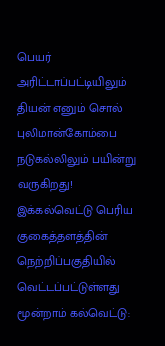பெயர் அரிட்டாப்பட்டியிலும் தியன் எனும் சொல் புலிமான்கோம்பை நடுகல்லிலும் பயின்று வருகிறது!
இக்கல்வெட்டு பெரிய குகைத்தளத்தின் நெற்றிப்பகுதியில் வெட்டப்பட்டுள்ளது
மூன்றாம் கல்வெட்டு: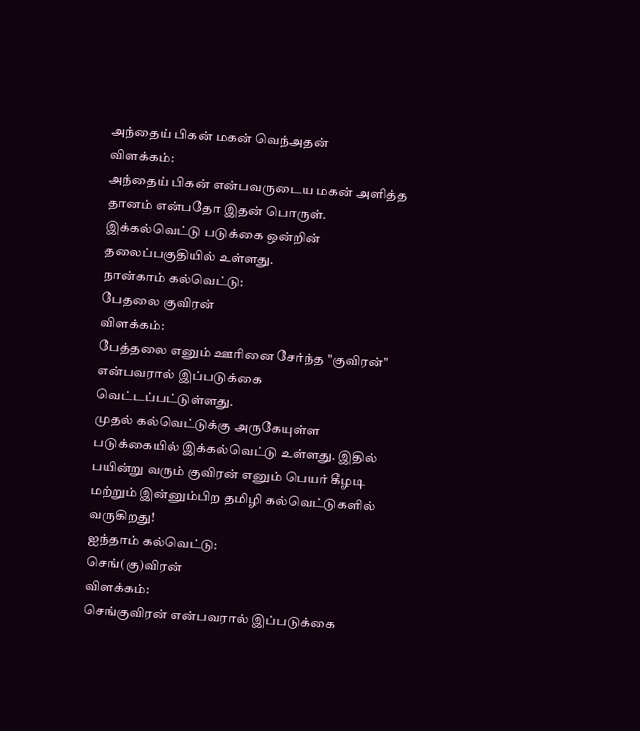அந்தைய் பிகன் மகன் வெந்அதன்
விளக்கம்:
அந்தைய் பிகன் என்பவருடைய மகன் அளித்த தானம் என்பதோ இதன் பொருள்.
இக்கல்வெட்டு படுக்கை ஒன்றின் தலைப்பகுதியில் உள்ளது.
நான்காம் கல்வெட்டு:
பேதலை குவிரன்
விளக்கம்:
பேத்தலை எனும் ஊரினை சேர்ந்த "குவிரன்" என்பவரால் இப்படுக்கை வெட்டப்பட்டுள்ளது.
முதல் கல்வெட்டுக்கு அருகேயுள்ள படுக்கையில் இக்கல்வெட்டு உள்ளது. இதில் பயின்று வரும் குவிரன் எனும் பெயர் கீழடி மற்றும் இன்னும்பிற தமிழி கல்வெட்டுகளில் வருகிறது!
ஐந்தாம் கல்வெட்டு:
செங்(கு)விரன்
விளக்கம்:
செங்குவிரன் என்பவரால் இப்படுக்கை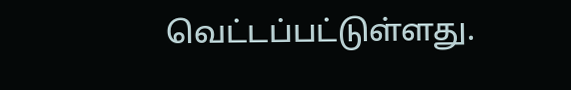வெட்டப்பட்டுள்ளது.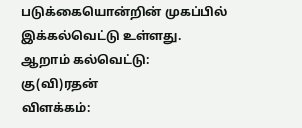படுக்கையொன்றின் முகப்பில் இக்கல்வெட்டு உள்ளது.
ஆறாம் கல்வெட்டு:
கு(வி)ரதன்
விளக்கம்: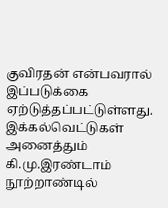குவிரதன் என்பவரால் இப்படுக்கை ஏற்டுத்தப்பட்டுள்ளது.
இக்கல்வெட்டுகள் அனைத்தும் கி.மு.இரண்டாம் நூற்றாண்டில்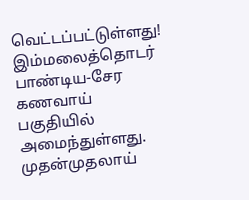வெட்டப்பட்டுள்ளது! இம்மலைத்தொடர் பாண்டிய-சேர கணவாய் பகுதியில் அமைந்துள்ளது. முதன்முதலாய்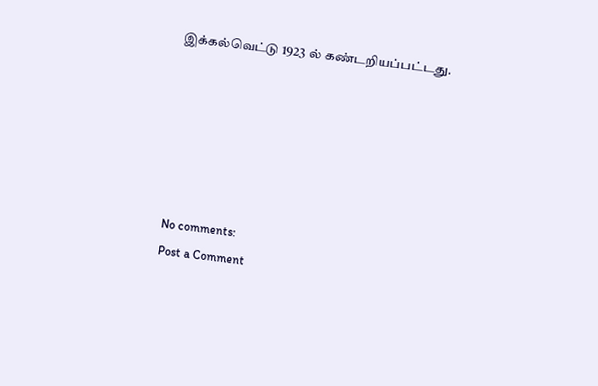இக்கல்வெட்டு 1923 ல் கண்டறியப்பட்டது.






No comments:
Post a Comment